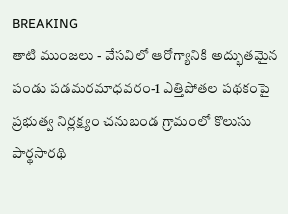BREAKING
తాటి ముంజలు - వేసవిలో ఆరోగ్యానికి అద్భుతమైన పండు పడమరమాధవరం-1 ఎత్తిపోతల పథకంపై ప్రభుత్వ నిర్లక్ష్యం చనుబండ గ్రామంలో కొలుసు పార్థసారథి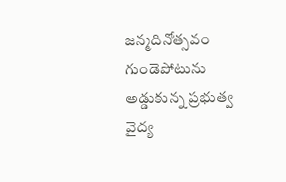జన్మదినోత్సవం గుండెపోటును అడ్డుకున్న ప్రభుత్వ వైద్య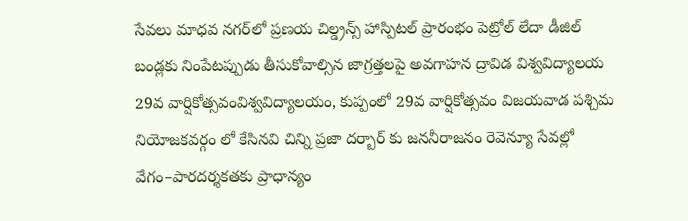సేవలు మాధవ నగర్‌లో ప్రణయ చిల్డ్రన్స్ హాస్పిటల్ ప్రారంభం పెట్రోల్ లేదా డీజిల్ బండ్లకు నింపేటప్పుడు తీసుకోవాల్సిన జాగ్రత్తలపై అవగాహన ద్రావిడ విశ్వవిద్యాలయ 29వ వార్షికోత్సవంవిశ్వవిద్యాలయం, కుప్పంలో 29వ వార్షికోత్సవం విజయవాడ పశ్చిమ నియోజకవర్గం లో కేసినవి చిన్ని ప్రజా దర్బార్ కు జననీరాజనం రెవెన్యూ సేవల్లో వేగం–పారదర్శకతకు ప్రాధాన్యం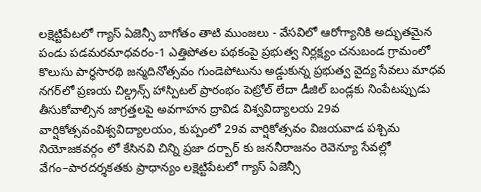లక్షెట్టిపేటలో గ్యాస్ ఏజెన్సీ బాగోతం తాటి ముంజలు - వేసవిలో ఆరోగ్యానికి అద్భుతమైన పండు పడమరమాధవరం-1 ఎత్తిపోతల పథకంపై ప్రభుత్వ నిర్లక్ష్యం చనుబండ గ్రామంలో కొలుసు పార్థసారథి జన్మదినోత్సవం గుండెపోటును అడ్డుకున్న ప్రభుత్వ వైద్య సేవలు మాధవ నగర్‌లో ప్రణయ చిల్డ్రన్స్ హాస్పిటల్ ప్రారంభం పెట్రోల్ లేదా డీజిల్ బండ్లకు నింపేటప్పుడు తీసుకోవాల్సిన జాగ్రత్తలపై అవగాహన ద్రావిడ విశ్వవిద్యాలయ 29వ వార్షికోత్సవంవిశ్వవిద్యాలయం, కుప్పంలో 29వ వార్షికోత్సవం విజయవాడ పశ్చిమ నియోజకవర్గం లో కేసినవి చిన్ని ప్రజా దర్బార్ కు జననీరాజనం రెవెన్యూ సేవల్లో వేగం–పారదర్శకతకు ప్రాధాన్యం లక్షెట్టిపేటలో గ్యాస్ ఏజెన్సీ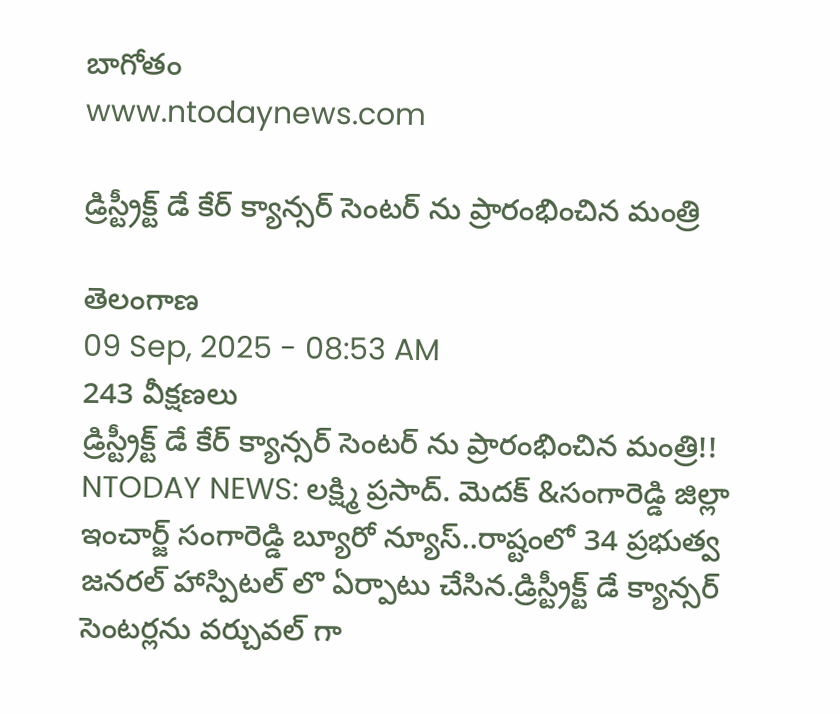బాగోతం
www.ntodaynews.com

డ్రిస్ట్రీక్ట్ డే కేర్ క్యాన్సర్ సెంటర్ ను ప్రారంభించిన మంత్రి

తెలంగాణ
09 Sep, 2025 - 08:53 AM
243 వీక్షణలు
డ్రిస్ట్రీక్ట్ డే కేర్ క్యాన్సర్ సెంటర్ ను ప్రారంభించిన మంత్రి!! NTODAY NEWS: లక్ష్మి ప్రసాద్. మెదక్ &సంగారెడ్డి జిల్లా ఇంచార్జ్ సంగారెడ్డి బ్యూరో న్యూస్..రాష్టంలో 34 ప్రభుత్వ జనరల్ హాస్పిటల్ లొ ఏర్పాటు చేసిన.డ్రిస్ట్రీక్ట్ డే క్యాన్సర్ సెంటర్లను వర్చువల్ గా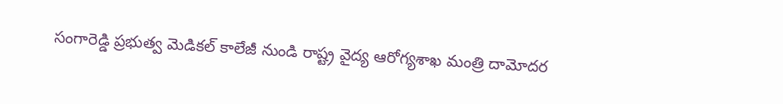సంగారెడ్డి ప్రభుత్వ మెడికల్ కాలేజీ నుండి రాష్ట్ర వైద్య ఆరోగ్యశాఖ మంత్రి దామోదర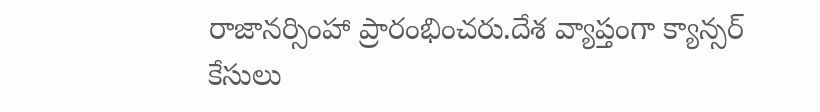రాజానర్సింహా ప్రారంభించరు.దేశ వ్యాప్తంగా క్యాన్సర్ కేసులు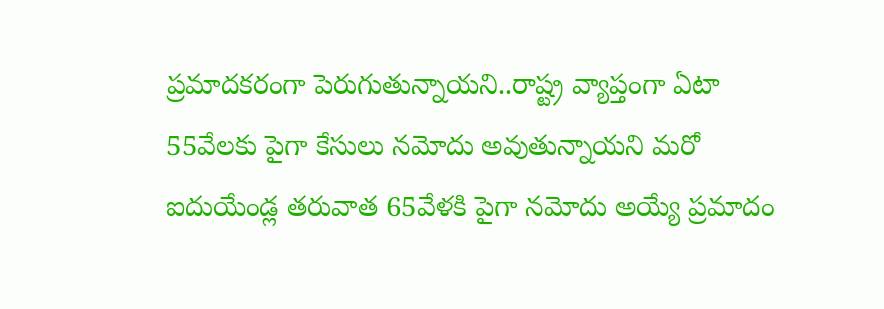ప్రమాదకరంగా పెరుగుతున్నాయని..రాష్ట్ర వ్యాప్తంగా ఏటా 55వేలకు పైగా కేసులు నమోదు అవుతున్నాయని మరో ఐదుయేండ్ల తరువాత 65వేళకి పైగా నమోదు అయ్యే ప్రమాదం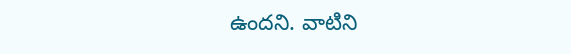ఉందని. వాటిని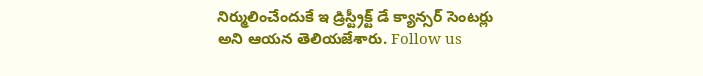నిర్ములించేందుకే ఇ డ్రిస్ట్రీక్ట్ డే క్యాన్సర్ సెంటర్లు అని ఆయన తెలియజేశారు. Follow us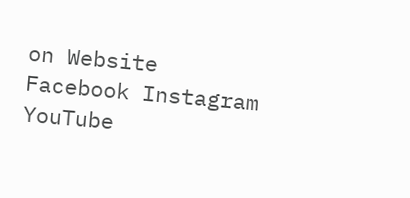on Website Facebook Instagram YouTube